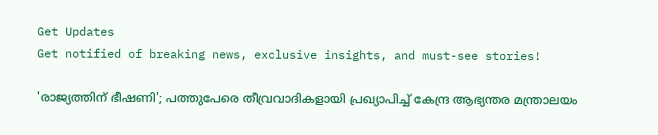Get Updates
Get notified of breaking news, exclusive insights, and must-see stories!

'രാജ്യത്തിന് ഭീഷണി'; പത്തുപേരെ തീവ്രവാദികളായി പ്രഖ്യാപിച്ച് കേന്ദ്ര ആഭ്യന്തര മന്ത്രാലയം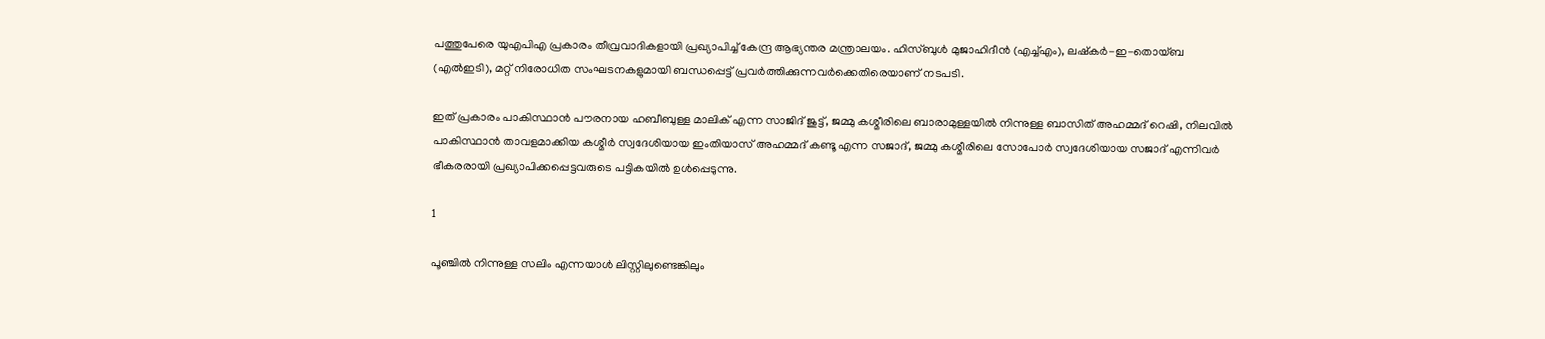പത്തുപേരെ യുഎപിഎ പ്രകാരം തീവ്രവാദികളായി പ്രഖ്യാപിച്ച് കേന്ദ്ര ആഭ്യന്തര മന്ത്രാലയം. ഹിസ്ബുൾ മുജാഹിദീൻ (എച്ച്‌എം), ലഷ്‌കർ-ഇ-തൊയ്ബ (എൽഇടി), മറ്റ് നിരോധിത സംഘടനകളുമായി ബന്ധപ്പെട്ട് പ്രവര്‍ത്തിക്കുന്നവർക്കെതിരെയാണ് നടപടി.

ഇത് പ്രകാരം പാകിസ്ഥാൻ പൗരനായ ഹബീബുള്ള മാലിക് എന്ന സാജിദ് ജുട്ട്, ജമ്മു കശ്മീരിലെ ബാരാമുള്ളയിൽ നിന്നുള്ള ബാസിത് അഹമ്മദ് റെഷി, നിലവിൽ പാകിസ്ഥാൻ താവളമാക്കിയ കശ്മീര്‍ സ്വദേശിയായ ഇംതിയാസ് അഹമ്മദ് കണ്ടൂ എന്ന സജാദ്, ജമ്മു കശ്മീരിലെ സോപോർ സ്വദേശിയായ സജാദ് എന്നിവർ ഭീകരരായി പ്രഖ്യാപിക്കപ്പെട്ടവരുടെ പട്ടികയിൽ ഉൾപ്പെടുന്നു.

1

പൂഞ്ചിൽ നിന്നുള്ള സലിം എന്നയാള്‍ ലിസ്റ്റിലുണ്ടെങ്കിലും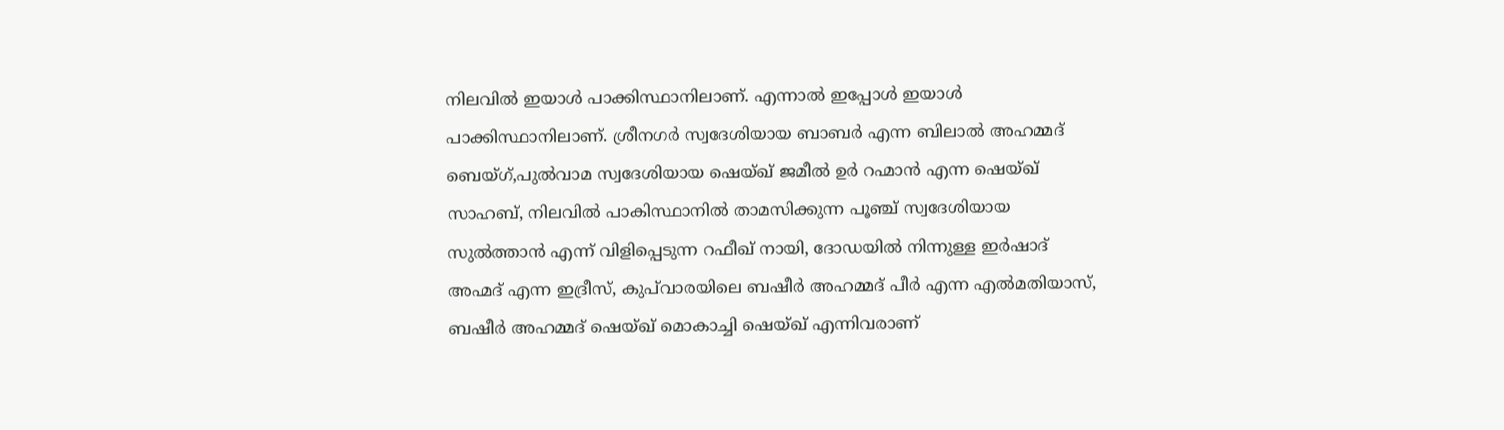നിലവിൽ ഇയാൾ പാക്കിസ്ഥാനിലാണ്. എന്നാൽ ഇപ്പോൾ ഇയാള്‍ പാക്കിസ്ഥാനിലാണ്. ശ്രീനഗർ സ്വദേശിയായ ബാബർ എന്ന ബിലാൽ അഹമ്മദ് ബെയ്ഗ്,പുൽവാമ സ്വദേശിയായ ഷെയ്ഖ് ജമീൽ ഉർ റഹ്മാൻ എന്ന ഷെയ്ഖ് സാഹബ്, നിലവിൽ പാകിസ്ഥാനിൽ താമസിക്കുന്ന പൂഞ്ച് സ്വദേശിയായ സുല്‍ത്താന്‍ എന്ന് വിളിപ്പെടുന്ന റഫീഖ് നായി, ദോഡയിൽ നിന്നുള്ള ഇർഷാദ് അഹ്മദ് എന്ന ഇദ്രീസ്, കുപ്‌വാരയിലെ ബഷീർ അഹമ്മദ് പീർ എന്ന എൽമതിയാസ്, ബഷീർ അഹമ്മദ് ഷെയ്ഖ് മൊകാച്ചി ഷെയ്ഖ് എന്നിവരാണ്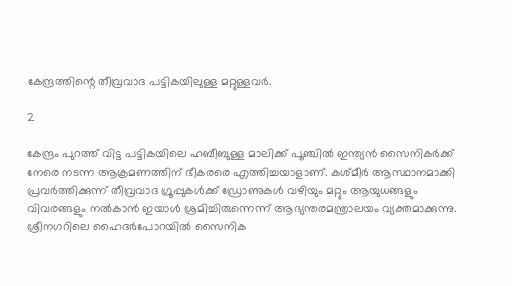കേന്ദ്രത്തിന്റെ തീവ്രവാദ പട്ടികയിലുള്ള മറ്റുള്ളവർ.

2

കേന്ദ്രം പുറത്ത് വിട്ട പട്ടികയിലെ ഹബീബുള്ള മാലിക്ക് പൂഞ്ചിൽ ഇന്ത്യൻ സൈനികർക്ക് നേരെ നടന്ന ആക്രമണത്തിന് ഭീകരരെ എത്തിച്ചയാളാണ്. കശ്മീർ ആസ്ഥാനമാക്കി പ്രവർത്തിക്കുന്ന് തീവ്രവാദ ഗ്രൂപ്പുകൾക്ക് ഡ്രോണുകൾ വഴിയും മറ്റും ആയുധങ്ങളും വിവരങ്ങളും നൽകാൻ ഇയാൾ ശ്രമിച്ചിരുന്നെന്ന് ആഭ്യന്തരമന്ത്രാലയം വ്യക്തമാക്കുന്നു. ശ്രീനഗറിലെ ഹൈദർപോറയിൽ സൈനിക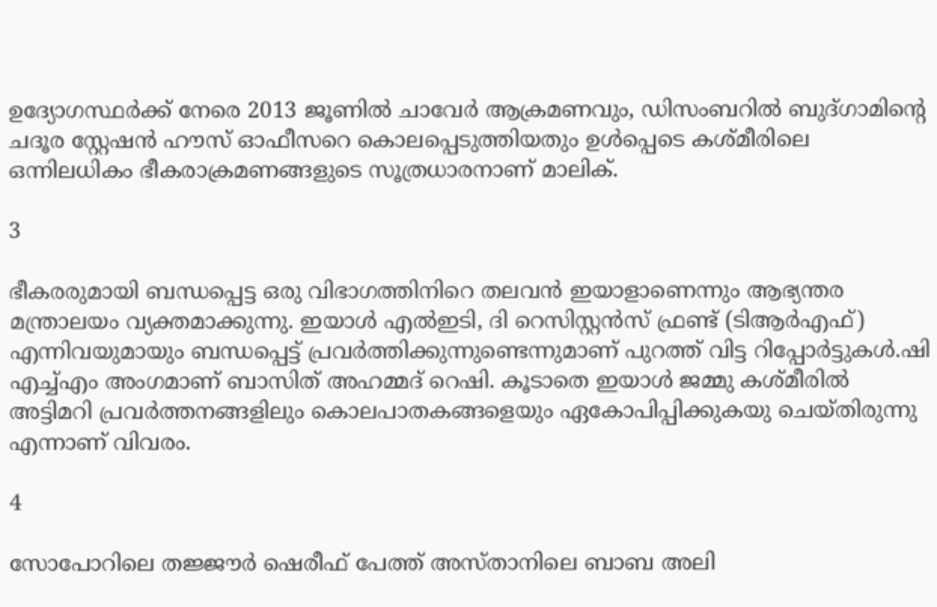ഉദ്യോഗസ്ഥർക്ക് നേരെ 2013 ജൂണിൽ ചാവേര്‍ ആക്രമണവും, ഡിസംബറിൽ ബുദ്ഗാമിന്റെ ചദൂര സ്റ്റേഷൻ ഹൗസ് ഓഫീസറെ കൊലപ്പെടുത്തിയതും ഉൾപ്പെടെ കശ്മീരിലെ ഒന്നിലധികം ഭീകരാക്രമണങ്ങളുടെ സൂത്രധാരനാണ് മാലിക്.

3

ഭീകരരുമായി ബന്ധപ്പെട്ട ഒരു വിഭാഗത്തിനിറെ തലവൻ ഇയാളാണെന്നും ആഭ്യന്തര മന്ത്രാലയം വ്യക്തമാക്കുന്നു. ഇയാൾ എൽഇടി, ദി റെസിസ്റ്റൻസ് ഫ്രണ്ട് (ടിആർഎഫ്) എന്നിവയുമായും ബന്ധപ്പെട്ട് പ്രവർത്തിക്കുന്നുണ്ടെന്നുമാണ് പുറത്ത് വിട്ട റിപ്പോർട്ടുകൾ.ഷി എച്ച്‌എം അംഗമാണ് ബാസിത് അഹമ്മദ് റെഷി. കൂടാതെ ഇയാൾ ജമ്മു കശ്മീരിൽ അട്ടിമറി പ്രവർത്തനങ്ങളിലും കൊലപാതകങ്ങളെയും ഏകോപിപ്പിക്കുകയു ചെയ്തിരുന്നു എന്നാണ് വിവരം.

4

സോപോറിലെ തജ്ജൗർ ഷെരീഫ് പേത്ത് അസ്താനിലെ ബാബ അലി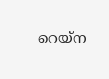റെയ്‌ന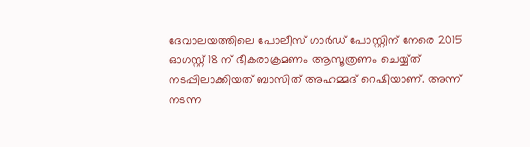ദേവാലയത്തിലെ പോലീസ് ഗാർഡ് പോസ്റ്റിന് നേരെ 2015 ഓഗസ്റ്റ് 18 ന് ഭീകരാക്രമണം ആസൂത്രണം ചെയ്യ്ത് നടപ്പിലാക്കിയത് ബാസിത് അഹമ്മദ് റെഷിയാണ്. അന്ന് നടന്ന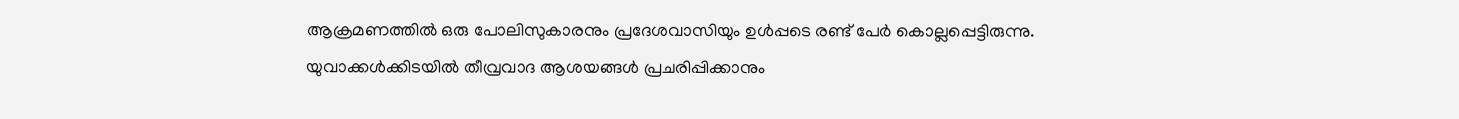ആക്രമണത്തിൽ ഒരു പോലിസുകാരനും പ്രദേശവാസിയും ഉൾപ്പടെ രണ്ട് പേർ കൊല്ലപ്പെട്ടിരുന്നു. യുവാക്കൾക്കിടയിൽ തീവ്രവാദ ആശയങ്ങൾ പ്രചരിപ്പിക്കാനും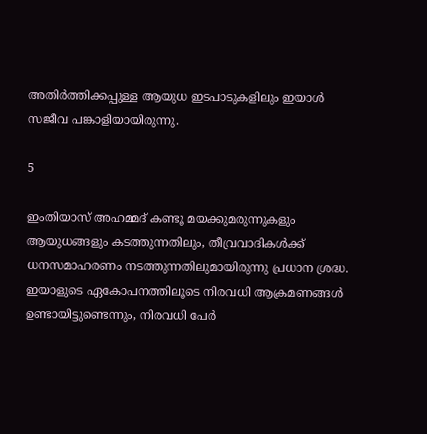അതിർത്തിക്കപ്പുള്ള ആയുധ ഇടപാടുകളിലും ഇയാൾ സജീവ പങ്കാളിയായിരുന്നു.

5

ഇംതിയാസ് അഹമ്മദ് കണ്ടൂ മയക്കുമരുന്നുകളും ആയുധങ്ങളും കടത്തുന്നതിലും, തീവ്രവാദികൾക്ക് ധനസമാഹരണം നടത്തുന്നതിലുമായിരുന്നു പ്രധാന ശ്രദ്ധ. ഇയാളുടെ ഏകോപനത്തിലൂടെ നിരവധി ആക്രമണങ്ങൾ ഉണ്ടായിട്ടുണ്ടെന്നും, നിരവധി പേർ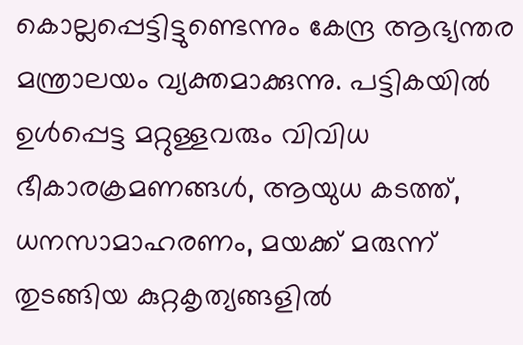കൊല്ലപ്പെട്ടിട്ടുണ്ടെന്നും കേന്ദ്ര ആഭ്യന്തര മന്ത്രാലയം വ്യക്തമാക്കുന്നു. പട്ടികയിൽ ഉൾപ്പെട്ട മറ്റുള്ളവരും വിവിധ ഭീകാരക്രമണങ്ങൾ, ആയുധ കടത്ത്, ധനസാമാഹരണം, മയക്ക് മരുന്ന് തുടങ്ങിയ കുറ്റകൃത്യങ്ങളിൽ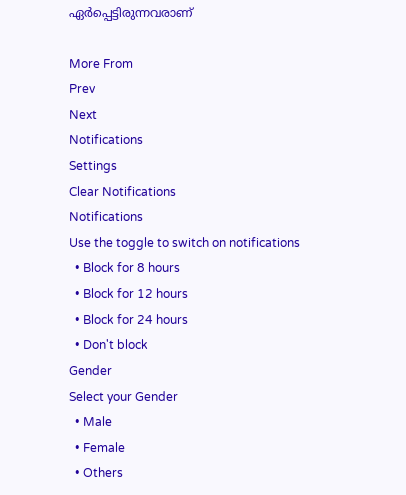ഏർപ്പെട്ടിരുന്നവരാണ്

More From
Prev
Next
Notifications
Settings
Clear Notifications
Notifications
Use the toggle to switch on notifications
  • Block for 8 hours
  • Block for 12 hours
  • Block for 24 hours
  • Don't block
Gender
Select your Gender
  • Male
  • Female
  • Others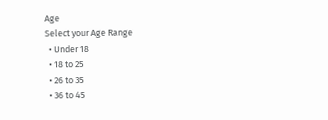Age
Select your Age Range
  • Under 18
  • 18 to 25
  • 26 to 35
  • 36 to 45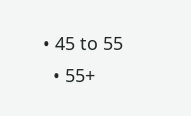• 45 to 55
  • 55+